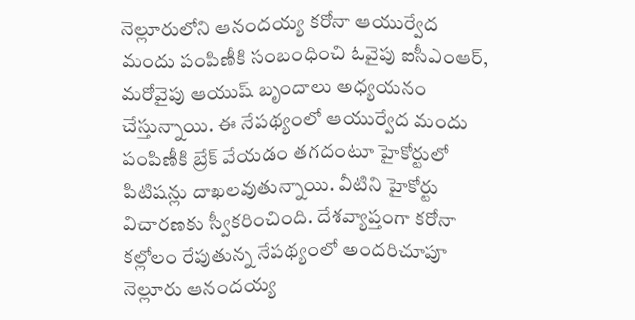నెల్లూరులోని ఆనందయ్య కరోనా ఆయుర్వేద మందు పంపిణీకి సంబంధించి ఓవైపు ఐసీఎంఆర్, మరోవైపు ఆయుష్ బృందాలు అధ్యయనం చేస్తున్నాయి. ఈ నేపథ్యంలో ఆయుర్వేద మందు పంపిణీకి బ్రేక్ వేయడం తగదంటూ హైకోర్టులో పిటిషన్లు దాఖలవుతున్నాయి. వీటిని హైకోర్టు విచారణకు స్వీకరించింది. దేశవ్యాప్తంగా కరోనా కల్లోలం రేపుతున్న నేపథ్యంలో అందరిచూపూ నెల్లూరు ఆనందయ్య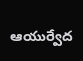ఆయుర్వేద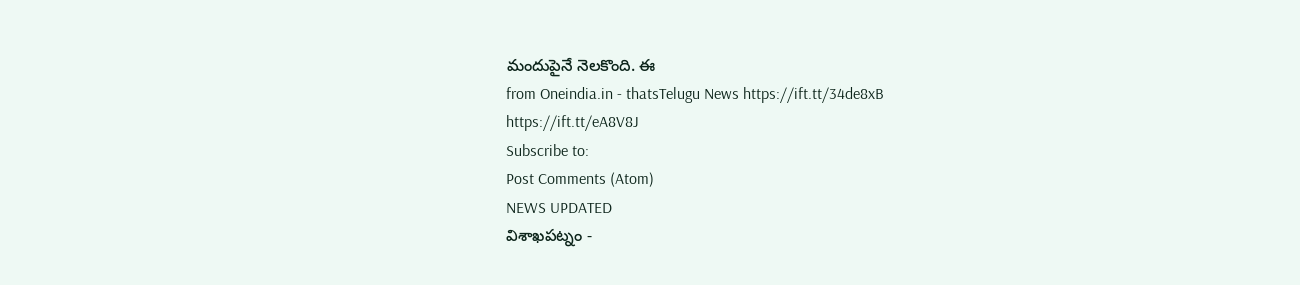మందుపైనే నెలకొంది. ఈ
from Oneindia.in - thatsTelugu News https://ift.tt/34de8xB
https://ift.tt/eA8V8J
Subscribe to:
Post Comments (Atom)
NEWS UPDATED
విశాఖపట్నం -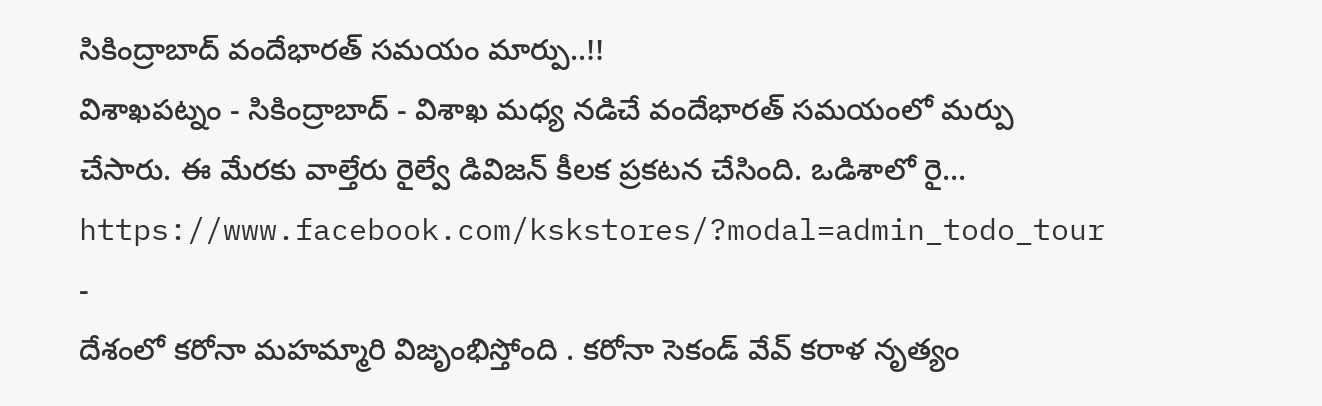సికింద్రాబాద్ వందేభారత్ సమయం మార్పు..!!
విశాఖపట్నం - సికింద్రాబాద్ - విశాఖ మధ్య నడిచే వందేభారత్ సమయంలో మర్పు చేసారు. ఈ మేరకు వాల్తేరు రైల్వే డివిజన్ కీలక ప్రకటన చేసింది. ఒడిశాలో రై...
https://www.facebook.com/kskstores/?modal=admin_todo_tour
-
దేశంలో కరోనా మహమ్మారి విజృంభిస్తోంది . కరోనా సెకండ్ వేవ్ కరాళ నృత్యం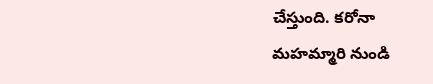చేస్తుంది. కరోనా మహమ్మారి నుండి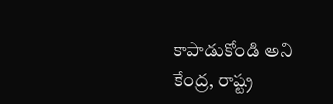కాపాడుకోండి అని కేంద్ర, రాష్ట్ర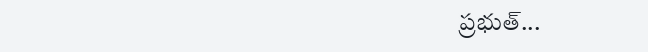ప్రభుత్...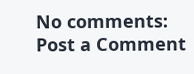No comments:
Post a Comment